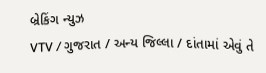બ્રેકિંગ ન્યુઝ
VTV / ગુજરાત / અન્ય જિલ્લા / દાંતામાં એવું તે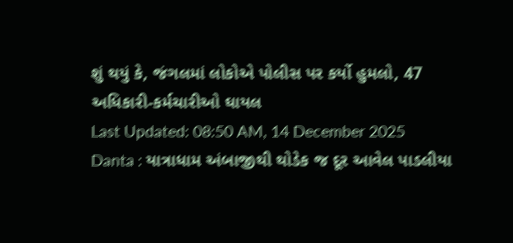શું થયું કે, જંગલમાં લોકોએ પોલીસ પર કર્યો હુમલો, 47 અધિકારી-કર્મચારીઓ ઘાયલ
Last Updated: 08:50 AM, 14 December 2025
Danta : યાત્રાધામ અંબાજીથી થોડેક જ દૂર આવેલ પાડલીયા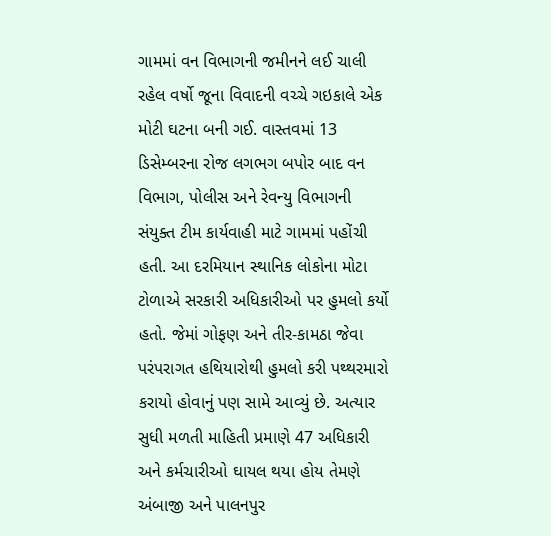ગામમાં વન વિભાગની જમીનને લઈ ચાલી રહેલ વર્ષો જૂના વિવાદની વચ્ચે ગઇકાલે એક મોટી ઘટના બની ગઈ. વાસ્તવમાં 13 ડિસેમ્બરના રોજ લગભગ બપોર બાદ વન વિભાગ, પોલીસ અને રેવન્યુ વિભાગની સંયુક્ત ટીમ કાર્યવાહી માટે ગામમાં પહોંચી હતી. આ દરમિયાન સ્થાનિક લોકોના મોટા ટોળાએ સરકારી અધિકારીઓ પર હુમલો કર્યો હતો. જેમાં ગોફણ અને તીર-કામઠા જેવા પરંપરાગત હથિયારોથી હુમલો કરી પથ્થરમારો કરાયો હોવાનું પણ સામે આવ્યું છે. અત્યાર સુધી મળતી માહિતી પ્રમાણે 47 અધિકારી અને કર્મચારીઓ ઘાયલ થયા હોય તેમણે અંબાજી અને પાલનપુર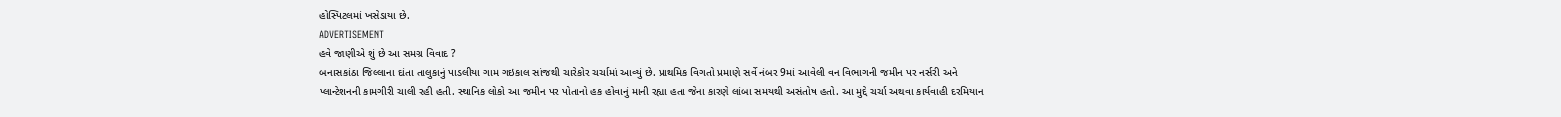હોસ્પિટલમાં ખસેડાયા છે.
ADVERTISEMENT
હવે જાણીએ શું છે આ સમગ્ર વિવાદ ?
બનાસકાંઠા જિલ્લાના દાંતા તાલુકાનું પાડલીયા ગામ ગઇકાલ સાંજથી ચારેકોર ચર્ચામાં આવ્યું છે. પ્રાથમિક વિગતો પ્રમાણે સર્વે નંબર 9માં આવેલી વન વિભાગની જમીન પર નર્સરી અને પ્લાન્ટેશનની કામગીરી ચાલી રહી હતી. સ્થાનિક લોકો આ જમીન પર પોતાનો હક હોવાનું માની રહ્યા હતા જેના કારણે લાંબા સમયથી અસંતોષ હતો. આ મુદ્દે ચર્ચા અથવા કાર્યવાહી દરમિયાન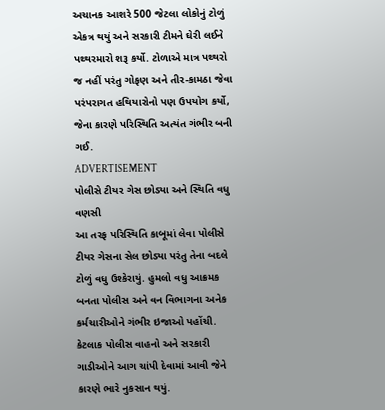અચાનક આશરે 500 જેટલા લોકોનું ટોળું એકત્ર થયું અને સરકારી ટીમને ઘેરી લઈને પથ્થરમારો શરૂ કર્યો. ટોળાએ માત્ર પથ્થરો જ નહીં પરંતુ ગોફણ અને તીર-કામઠા જેવા પરંપરાગત હથિયારોનો પણ ઉપયોગ કર્યો, જેના કારણે પરિસ્થિતિ અત્યંત ગંભીર બની ગઈ.
ADVERTISEMENT
પોલીસે ટીયર ગેસ છોડ્યા અને સ્થિતિ વધુ વણસી
આ તરફ પરિસ્થિતિ કાબૂમાં લેવા પોલીસે ટીયર ગેસના સેલ છોડ્યા પરંતુ તેના બદલે ટોળું વધુ ઉશ્કેરાયું. હુમલો વધુ આક્રમક બનતા પોલીસ અને વન વિભાગના અનેક કર્મચારીઓને ગંભીર ઇજાઓ પહોંચી. કેટલાક પોલીસ વાહનો અને સરકારી ગાડીઓને આગ ચાંપી દેવામાં આવી જેને કારણે ભારે નુકસાન થયું.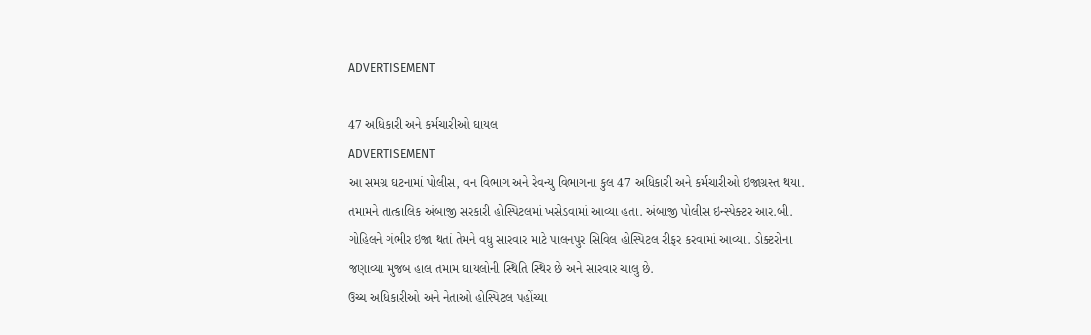ADVERTISEMENT

47 અધિકારી અને કર્મચારીઓ ઘાયલ
ADVERTISEMENT
આ સમગ્ર ઘટનામાં પોલીસ, વન વિભાગ અને રેવન્યુ વિભાગના કુલ 47 અધિકારી અને કર્મચારીઓ ઇજાગ્રસ્ત થયા. તમામને તાત્કાલિક અંબાજી સરકારી હોસ્પિટલમાં ખસેડવામાં આવ્યા હતા. અંબાજી પોલીસ ઇન્સ્પેક્ટર આર.બી. ગોહિલને ગંભીર ઇજા થતાં તેમને વધુ સારવાર માટે પાલનપુર સિવિલ હોસ્પિટલ રીફર કરવામાં આવ્યા. ડોક્ટરોના જણાવ્યા મુજબ હાલ તમામ ઘાયલોની સ્થિતિ સ્થિર છે અને સારવાર ચાલુ છે.
ઉચ્ચ અધિકારીઓ અને નેતાઓ હોસ્પિટલ પહોંચ્યા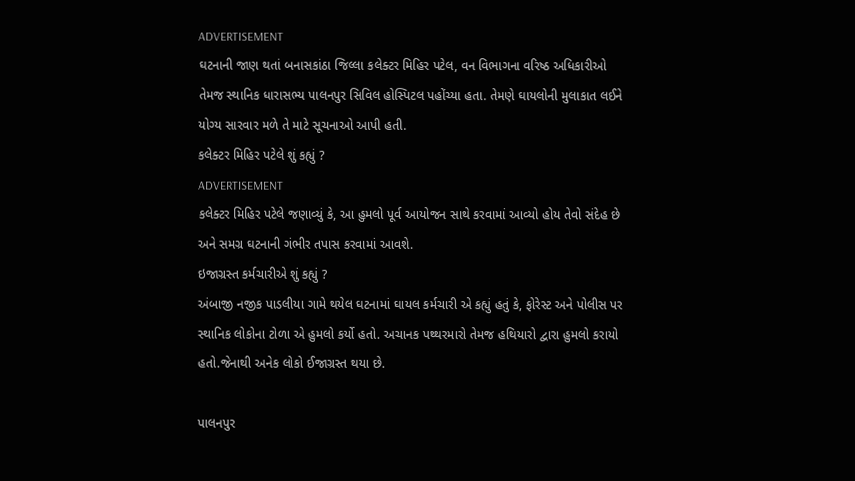ADVERTISEMENT
ઘટનાની જાણ થતાં બનાસકાંઠા જિલ્લા કલેક્ટર મિહિર પટેલ, વન વિભાગના વરિષ્ઠ અધિકારીઓ તેમજ સ્થાનિક ધારાસભ્ય પાલનપુર સિવિલ હોસ્પિટલ પહોંચ્યા હતા. તેમણે ઘાયલોની મુલાકાત લઈને યોગ્ય સારવાર મળે તે માટે સૂચનાઓ આપી હતી.
કલેક્ટર મિહિર પટેલે શું કહ્યું ?
ADVERTISEMENT
કલેક્ટર મિહિર પટેલે જણાવ્યું કે, આ હુમલો પૂર્વ આયોજન સાથે કરવામાં આવ્યો હોય તેવો સંદેહ છે અને સમગ્ર ઘટનાની ગંભીર તપાસ કરવામાં આવશે.
ઇજાગ્રસ્ત કર્મચારીએ શું કહ્યું ?
અંબાજી નજીક પાડલીયા ગામે થયેલ ઘટનામાં ઘાયલ કર્મચારી એ કહ્યું હતું કે, ફોરેસ્ટ અને પોલીસ પર સ્થાનિક લોકોના ટોળા એ હુમલો કર્યો હતો. અચાનક પથ્થરમારો તેમજ હથિયારો દ્વારા હુમલો કરાયો હતો.જેનાથી અનેક લોકો ઈજાગ્રસ્ત થયા છે.

પાલનપુર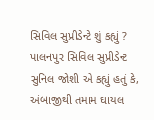સિવિલ સુપ્રીડેન્ટે શું કહ્યું ?
પાલનપુર સિવિલ સુપ્રીડેન્ટ સુનિલ જોશી એ કહ્યું હતું કે, અંબાજીથી તમામ ઘાયલ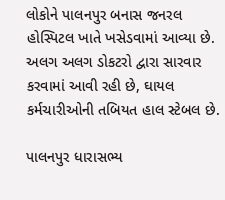લોકોને પાલનપુર બનાસ જનરલ હોસ્પિટલ ખાતે ખસેડવામાં આવ્યા છે. અલગ અલગ ડોકટરો દ્વારા સારવાર કરવામાં આવી રહી છે, ઘાયલ કર્મચારીઓની તબિયત હાલ સ્ટેબલ છે.

પાલનપુર ધારાસભ્ય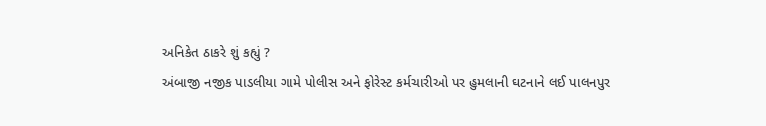અનિકેત ઠાકરે શું કહ્યું ?
અંબાજી નજીક પાડલીયા ગામે પોલીસ અને ફોરેસ્ટ કર્મચારીઓ પર હુમલાની ઘટનાને લઈ પાલનપુર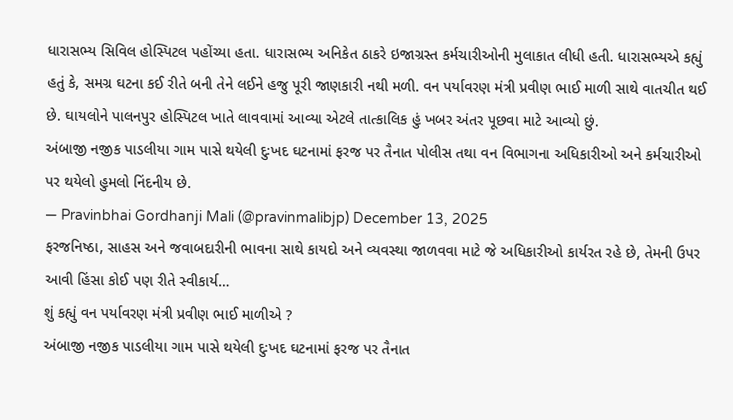ધારાસભ્ય સિવિલ હોસ્પિટલ પહોંચ્યા હતા. ધારાસભ્ય અનિકેત ઠાકરે ઇજાગ્રસ્ત કર્મચારીઓની મુલાકાત લીધી હતી. ધારાસભ્યએ કહ્યું હતું કે, સમગ્ર ઘટના કઈ રીતે બની તેને લઈને હજુ પૂરી જાણકારી નથી મળી. વન પર્યાવરણ મંત્રી પ્રવીણ ભાઈ માળી સાથે વાતચીત થઈ છે. ઘાયલોને પાલનપુર હોસ્પિટલ ખાતે લાવવામાં આવ્યા એટલે તાત્કાલિક હું ખબર અંતર પૂછવા માટે આવ્યો છું.
અંબાજી નજીક પાડલીયા ગામ પાસે થયેલી દુઃખદ ઘટનામાં ફરજ પર તૈનાત પોલીસ તથા વન વિભાગના અધિકારીઓ અને કર્મચારીઓ પર થયેલો હુમલો નિંદનીય છે.
— Pravinbhai Gordhanji Mali (@pravinmalibjp) December 13, 2025
ફરજનિષ્ઠા, સાહસ અને જવાબદારીની ભાવના સાથે કાયદો અને વ્યવસ્થા જાળવવા માટે જે અધિકારીઓ કાર્યરત રહે છે, તેમની ઉપર આવી હિંસા કોઈ પણ રીતે સ્વીકાર્ય…
શું કહ્યું વન પર્યાવરણ મંત્રી પ્રવીણ ભાઈ માળીએ ?
અંબાજી નજીક પાડલીયા ગામ પાસે થયેલી દુઃખદ ઘટનામાં ફરજ પર તૈનાત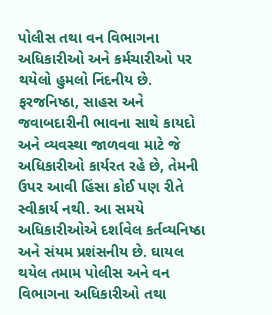પોલીસ તથા વન વિભાગના અધિકારીઓ અને કર્મચારીઓ પર થયેલો હુમલો નિંદનીય છે. ફરજનિષ્ઠા, સાહસ અને જવાબદારીની ભાવના સાથે કાયદો અને વ્યવસ્થા જાળવવા માટે જે અધિકારીઓ કાર્યરત રહે છે, તેમની ઉપર આવી હિંસા કોઈ પણ રીતે સ્વીકાર્ય નથી. આ સમયે અધિકારીઓએ દર્શાવેલ કર્તવ્યનિષ્ઠા અને સંયમ પ્રશંસનીય છે. ઘાયલ થયેલ તમામ પોલીસ અને વન વિભાગના અધિકારીઓ તથા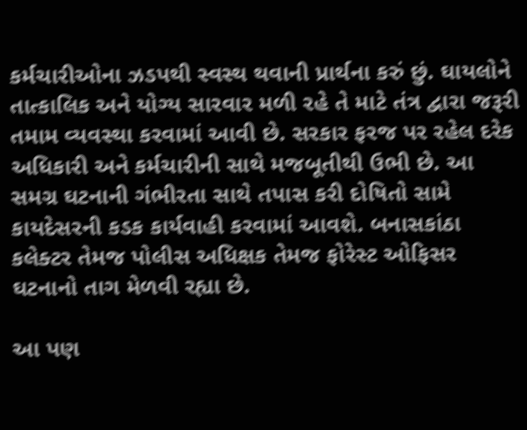કર્મચારીઓના ઝડપથી સ્વસ્થ થવાની પ્રાર્થના કરું છું. ઘાયલોને તાત્કાલિક અને યોગ્ય સારવાર મળી રહે તે માટે તંત્ર દ્વારા જરૂરી તમામ વ્યવસ્થા કરવામાં આવી છે. સરકાર ફરજ પર રહેલ દરેક અધિકારી અને કર્મચારીની સાથે મજબૂતીથી ઉભી છે. આ સમગ્ર ઘટનાની ગંભીરતા સાથે તપાસ કરી દોષિતો સામે કાયદેસરની કડક કાર્યવાહી કરવામાં આવશે. બનાસકાંઠા કલેક્ટર તેમજ પોલીસ અધિક્ષક તેમજ ફોરેસ્ટ ઓફિસર ઘટનાનો તાગ મેળવી રહ્યા છે.

આ પણ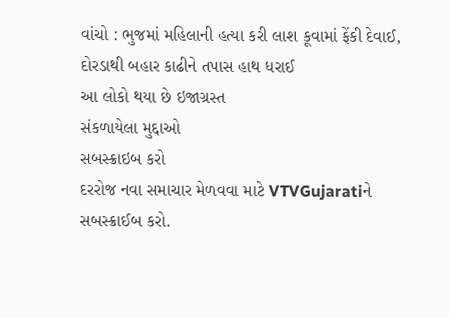વાંચો : ભુજમાં મહિલાની હત્યા કરી લાશ કૂવામાં ફેંકી દેવાઈ, દોરડાથી બહાર કાઢીને તપાસ હાથ ધરાઈ
આ લોકો થયા છે ઇજાગ્રસ્ત
સંકળાયેલા મુદ્દાઓ
સબસ્ક્રાઇબ કરો
દરરોજ નવા સમાચાર મેળવવા માટે VTVGujaratiને સબસ્ક્રાઈબ કરો.